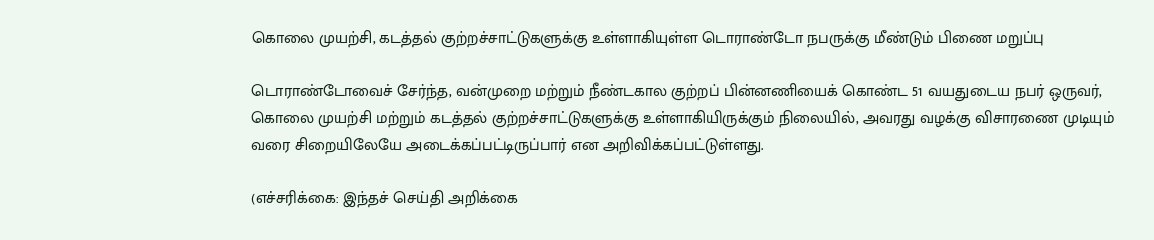கொலை முயற்சி, கடத்தல் குற்றச்சாட்டுகளுக்கு உள்ளாகியுள்ள டொராண்டோ நபருக்கு மீண்டும் பிணை மறுப்பு

டொராண்டோவைச் சேர்ந்த, வன்முறை மற்றும் நீண்டகால குற்றப் பின்னணியைக் கொண்ட 51 வயதுடைய நபர் ஒருவர், கொலை முயற்சி மற்றும் கடத்தல் குற்றச்சாட்டுகளுக்கு உள்ளாகியிருக்கும் நிலையில், அவரது வழக்கு விசாரணை முடியும் வரை சிறையிலேயே அடைக்கப்பட்டிருப்பார் என அறிவிக்கப்பட்டுள்ளது.

(எச்சரிக்கை: இந்தச் செய்தி அறிக்கை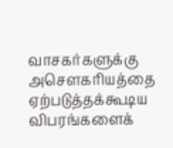வாசகர்களுக்கு அசௌகரியத்தை ஏற்படுத்தக்கூடிய விபரங்களைக்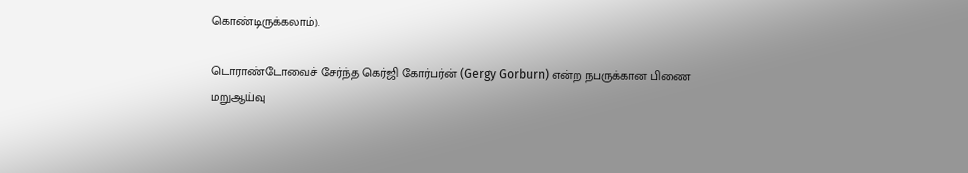கொண்டிருக்கலாம்).

டொராண்டோவைச் சேர்ந்த கெர்ஜி கோர்பர்ன் (Gergy Gorburn) என்ற நபருக்கான பிணை மறுஆய்வு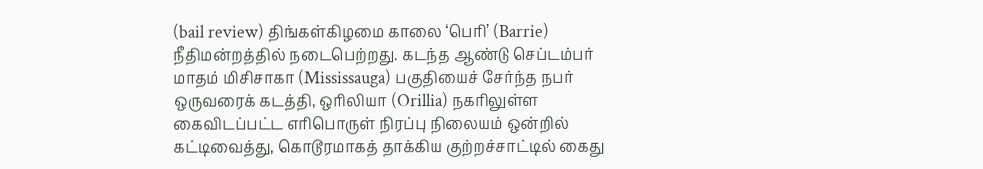(bail review) திங்கள்கிழமை காலை ‘பெரி’ (Barrie) நீதிமன்றத்தில் நடைபெற்றது. கடந்த ஆண்டு செப்டம்பர் மாதம் மிசிசாகா (Mississauga) பகுதியைச் சேர்ந்த நபர் ஒருவரைக் கடத்தி, ஒரிலியா (Orillia) நகரிலுள்ள கைவிடப்பட்ட எரிபொருள் நிரப்பு நிலையம் ஒன்றில் கட்டிவைத்து, கொடூரமாகத் தாக்கிய குற்றச்சாட்டில் கைது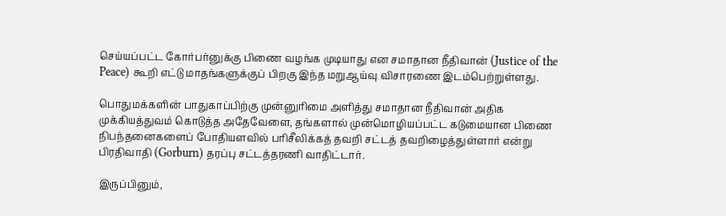செய்யப்பட்ட கோர்பர்னுக்கு பிணை வழங்க முடியாது என சமாதான நீதிவான் (Justice of the Peace) கூறி எட்டு மாதங்களுக்குப் பிறகு இந்த மறுஆய்வு விசாரணை இடம்பெற்றுள்ளது.

பொதுமக்களின் பாதுகாப்பிற்கு முன்னுரிமை அளித்து சமாதான நீதிவான் அதிக முக்கியத்துவம் கொடுத்த அதேவேளை, தங்களால் முன்மொழியப்பட்ட கடுமையான பிணை நிபந்தனைகளைப் போதியளவில் பரிசீலிக்கத் தவறி சட்டத் தவறிழைத்துள்ளார் என்று பிரதிவாதி (Gorburn) தரப்பு சட்டத்தரணி வாதிட்டார்.

இருப்பினும்,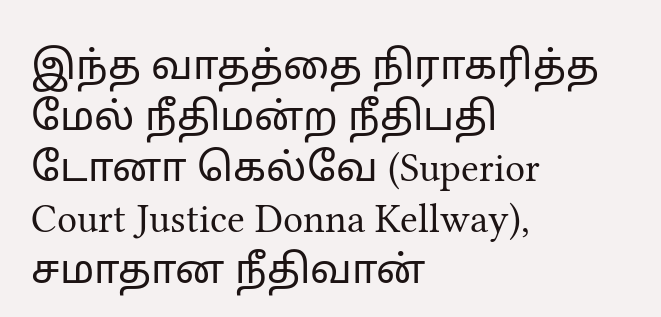இந்த வாதத்தை நிராகரித்த மேல் நீதிமன்ற நீதிபதி டோனா கெல்வே (Superior Court Justice Donna Kellway), சமாதான நீதிவான்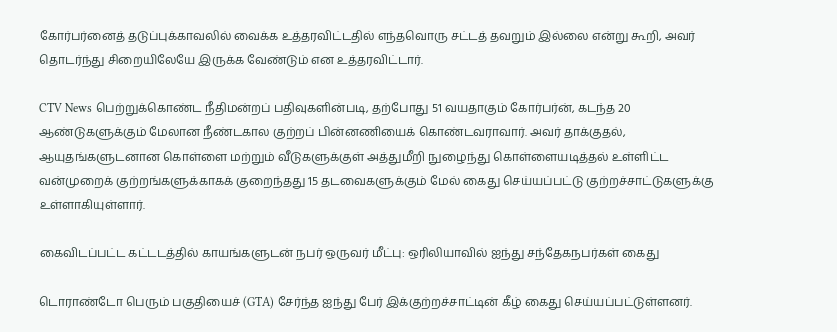கோர்பர்னைத் தடுப்புக்காவலில் வைக்க உத்தரவிட்டதில் எந்தவொரு சட்டத் தவறும் இல்லை என்று கூறி, அவர் தொடர்ந்து சிறையிலேயே இருக்க வேண்டும் என உத்தரவிட்டார்.

CTV News பெற்றுக்கொண்ட நீதிமன்றப் பதிவுகளின்படி, தற்போது 51 வயதாகும் கோர்பர்ன், கடந்த 20 ஆண்டுகளுக்கும் மேலான நீண்டகால குற்றப் பின்னணியைக் கொண்டவராவார். அவர் தாக்குதல், ஆயுதங்களுடனான கொள்ளை மற்றும் வீடுகளுக்குள் அத்துமீறி நுழைந்து கொள்ளையடித்தல் உள்ளிட்ட வன்முறைக் குற்றங்களுக்காகக் குறைந்தது 15 தடவைகளுக்கும் மேல் கைது செய்யப்பட்டு குற்றச்சாட்டுகளுக்கு உள்ளாகியுள்ளார்.

கைவிடப்பட்ட கட்டடத்தில் காயங்களுடன் நபர் ஒருவர் மீட்பு: ஒரிலியாவில் ஐந்து சந்தேகநபர்கள் கைது

டொராண்டோ பெரும் பகுதியைச் (GTA) சேர்ந்த ஐந்து பேர் இக்குற்றச்சாட்டின் கீழ் கைது செய்யப்பட்டுள்ளனர்.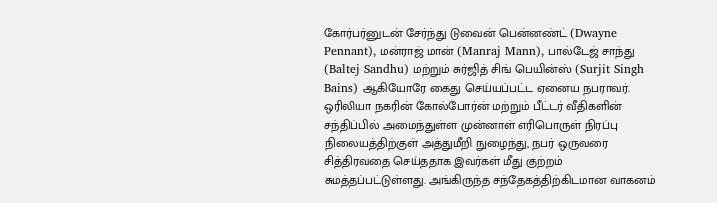கோர்பர்னுடன் சேர்ந்து டுவைன் பென்னண்ட் (Dwayne Pennant), மன்ராஜ் மான் (Manraj Mann), பால்டேஜ் சாந்து (Baltej Sandhu) மற்றும் சுர்ஜித் சிங் பெயின்ஸ் (Surjit Singh Bains) ஆகியோரே கைது செய்யப்பட்ட ஏனைய நபராவர். ஒரிலியா நகரின் கோல்போர்ன் மற்றும் பீட்டர் வீதிகளின் சந்திப்பில் அமைந்துள்ள முன்னாள் எரிபொருள் நிரப்பு நிலையத்திற்குள் அத்துமீறி நுழைந்து, நபர் ஒருவரை சித்திரவதை செய்ததாக இவர்கள் மீது குற்றம் சுமத்தப்பட்டுள்ளது. அங்கிருந்த சந்தேகத்திற்கிடமான வாகனம்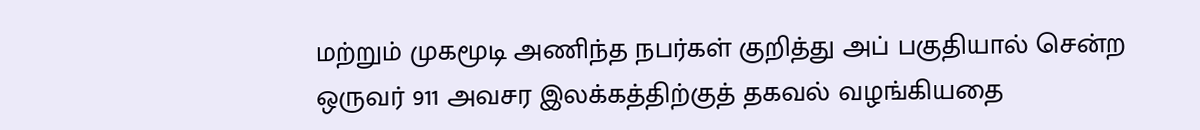மற்றும் முகமூடி அணிந்த நபர்கள் குறித்து அப் பகுதியால் சென்ற ஒருவர் 911 அவசர இலக்கத்திற்குத் தகவல் வழங்கியதை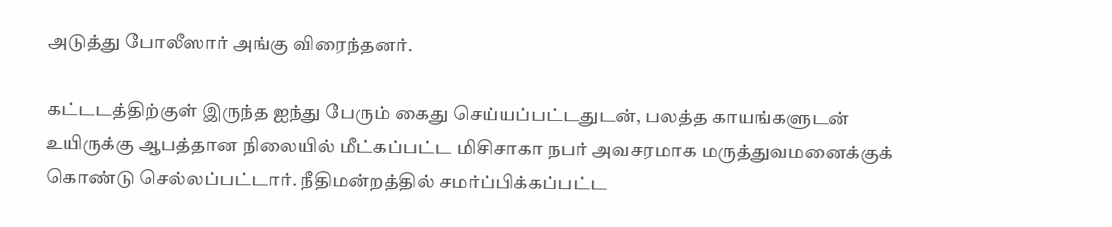அடுத்து போலீஸார் அங்கு விரைந்தனர்.

கட்டடத்திற்குள் இருந்த ஐந்து பேரும் கைது செய்யப்பட்டதுடன், பலத்த காயங்களுடன் உயிருக்கு ஆபத்தான நிலையில் மீட்கப்பட்ட மிசிசாகா நபர் அவசரமாக மருத்துவமனைக்குக் கொண்டு செல்லப்பட்டார். நீதிமன்றத்தில் சமர்ப்பிக்கப்பட்ட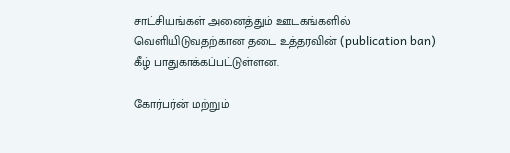சாட்சியங்கள் அனைத்தும் ஊடகங்களில் வெளியிடுவதற்கான தடை உத்தரவின் (publication ban) கீழ் பாதுகாக்கப்பட்டுள்ளன.

கோர்பர்ன் மற்றும்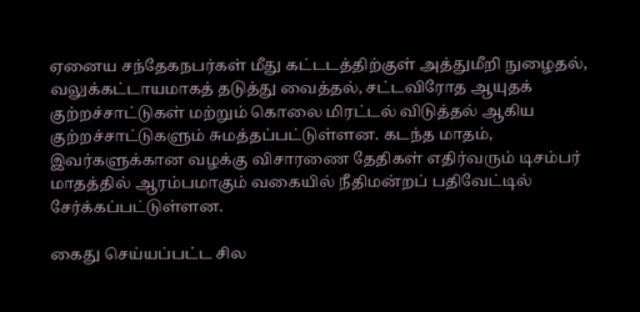ஏனைய சந்தேகநபர்கள் மீது கட்டடத்திற்குள் அத்துமீறி நுழைதல், வலுக்கட்டாயமாகத் தடுத்து வைத்தல், சட்டவிரோத ஆயுதக் குற்றச்சாட்டுகள் மற்றும் கொலை மிரட்டல் விடுத்தல் ஆகிய குற்றச்சாட்டுகளும் சுமத்தப்பட்டுள்ளன. கடந்த மாதம், இவர்களுக்கான வழக்கு விசாரணை தேதிகள் எதிர்வரும் டிசம்பர் மாதத்தில் ஆரம்பமாகும் வகையில் நீதிமன்றப் பதிவேட்டில் சேர்க்கப்பட்டுள்ளன.

கைது செய்யப்பட்ட சில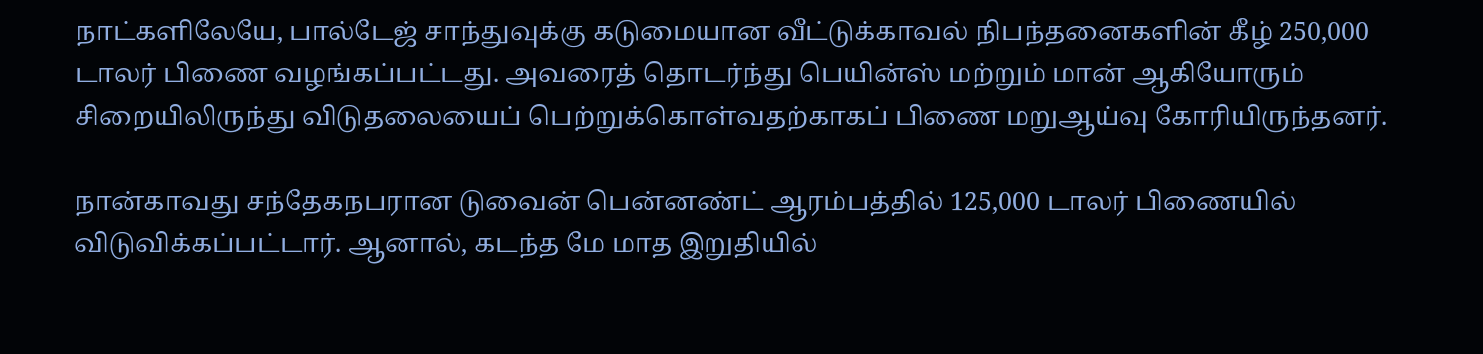நாட்களிலேயே, பால்டேஜ் சாந்துவுக்கு கடுமையான வீட்டுக்காவல் நிபந்தனைகளின் கீழ் 250,000 டாலர் பிணை வழங்கப்பட்டது. அவரைத் தொடர்ந்து பெயின்ஸ் மற்றும் மான் ஆகியோரும் சிறையிலிருந்து விடுதலையைப் பெற்றுக்கொள்வதற்காகப் பிணை மறுஆய்வு கோரியிருந்தனர்.

நான்காவது சந்தேகநபரான டுவைன் பென்னண்ட் ஆரம்பத்தில் 125,000 டாலர் பிணையில் விடுவிக்கப்பட்டார். ஆனால், கடந்த மே மாத இறுதியில்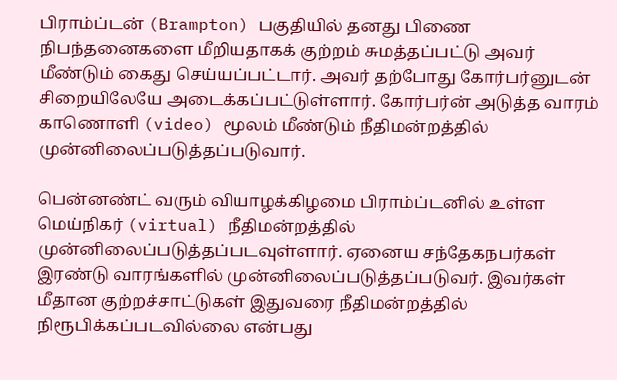பிராம்ப்டன் (Brampton) பகுதியில் தனது பிணை நிபந்தனைகளை மீறியதாகக் குற்றம் சுமத்தப்பட்டு அவர் மீண்டும் கைது செய்யப்பட்டார். அவர் தற்போது கோர்பர்னுடன் சிறையிலேயே அடைக்கப்பட்டுள்ளார். கோர்பர்ன் அடுத்த வாரம் காணொளி (video) மூலம் மீண்டும் நீதிமன்றத்தில் முன்னிலைப்படுத்தப்படுவார்.

பென்னண்ட் வரும் வியாழக்கிழமை பிராம்ப்டனில் உள்ள மெய்நிகர் (virtual) நீதிமன்றத்தில் முன்னிலைப்படுத்தப்படவுள்ளார். ஏனைய சந்தேகநபர்கள் இரண்டு வாரங்களில் முன்னிலைப்படுத்தப்படுவர். இவர்கள் மீதான குற்றச்சாட்டுகள் இதுவரை நீதிமன்றத்தில் நிரூபிக்கப்படவில்லை என்பது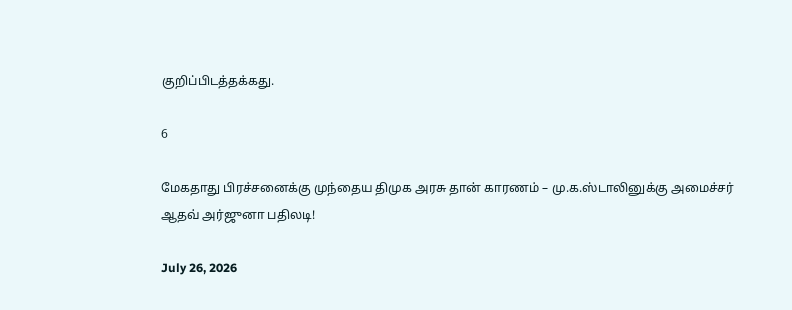குறிப்பிடத்தக்கது.

6

மேகதாது பிரச்சனைக்கு முந்தைய திமுக அரசு தான் காரணம் – மு.க.ஸ்டாலினுக்கு அமைச்சர் ஆதவ் அர்ஜுனா பதிலடி!

July 26, 2026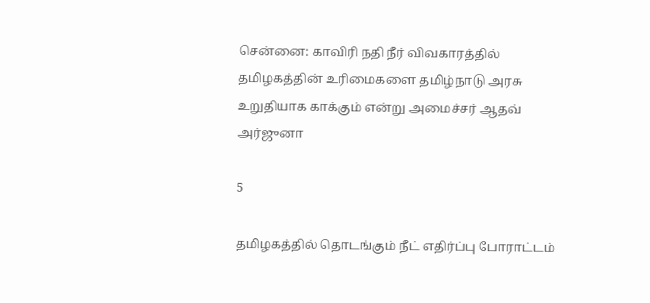சென்னை: காவிரி நதி நீர் விவகாரத்தில் தமிழகத்தின் உரிமைகளை தமிழ்நாடு அரசு உறுதியாக காக்கும் என்று அமைச்சர் ஆதவ் அர்ஜுனா

5

தமிழகத்தில் தொடங்கும் நீட் எதிர்ப்பு போராட்டம்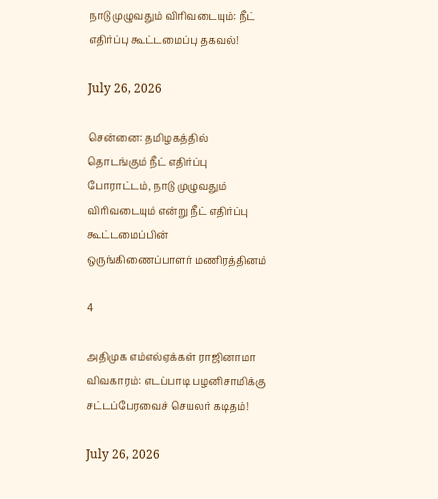நாடு முழுவதும் விரிவடையும்: நீட் எதிர்ப்பு கூட்டமைப்பு தகவல்!

July 26, 2026

சென்னை: தமிழகத்தில் தொடங்கும் நீட் எதிர்ப்பு போராட்டம், நாடு முழுவதும் விரிவடையும் என்று நீட் எதிர்ப்பு கூட்டமைப்பின் ஒருங்கிணைப்பாளர் மணிரத்தினம்

4

அதிமுக எம்எல்ஏக்கள் ராஜினாமா விவகாரம்: எடப்பாடி பழனிசாமிக்கு சட்டப்பேரவைச் செயலர் கடிதம்!

July 26, 2026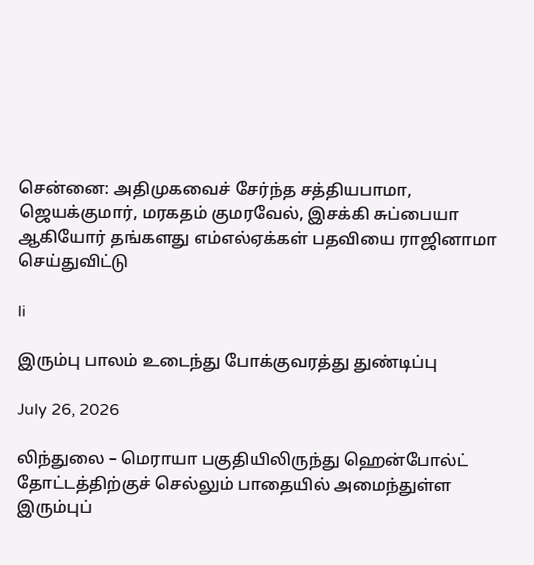சென்னை: அதிமுகவைச் சேர்ந்த சத்தியபாமா, ஜெயக்குமார், மரகதம் குமரவேல், இசக்கி சுப்பையா ஆகியோர் தங்களது எம்எல்ஏக்கள் பதவியை ராஜினாமா செய்துவிட்டு

li

இரும்பு பாலம் உடைந்து போக்குவரத்து துண்டிப்பு

July 26, 2026

லிந்துலை – மெராயா பகுதியிலிருந்து ஹென்போல்ட் தோட்டத்திற்குச் செல்லும் பாதையில் அமைந்துள்ள இரும்புப்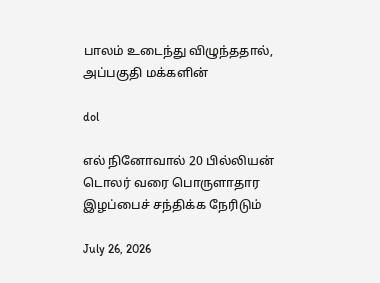பாலம் உடைந்து விழுந்ததால், அப்பகுதி மக்களின்

dol

எல் நினோவால் 20 பில்லியன் டொலர் வரை பொருளாதார இழப்பைச் சந்திக்க நேரிடும்

July 26, 2026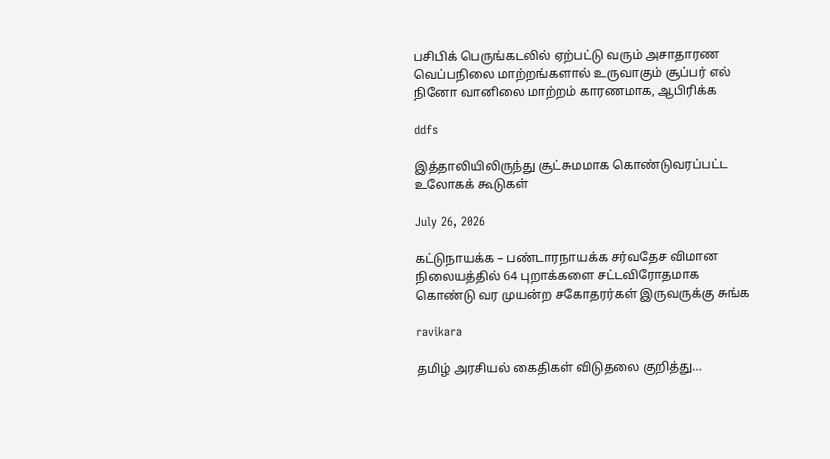பசிபிக் பெருங்கடலில் ஏற்பட்டு வரும் அசாதாரண வெப்பநிலை மாற்றங்களால் உருவாகும் சூப்பர் எல் நினோ வானிலை மாற்றம் காரணமாக, ஆபிரிக்க

ddfs

இத்தாலியிலிருந்து சூட்சுமமாக கொண்டுவரப்பட்ட உலோகக் கூடுகள்

July 26, 2026

கட்டுநாயக்க – பண்டாரநாயக்க சர்வதேச விமான நிலையத்தில் 64 புறாக்களை சட்டவிரோதமாக கொண்டு வர முயன்ற சகோதரர்கள் இருவருக்கு சுங்க

ravikara

தமிழ் அரசியல் கைதிகள் விடுதலை குறித்து…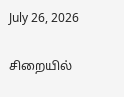July 26, 2026

சிறையில்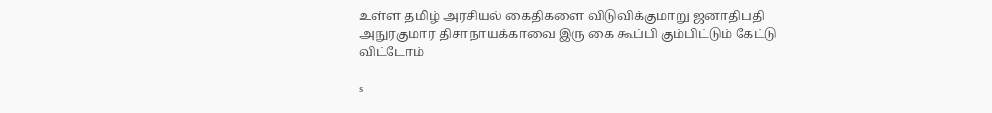உள்ள தமிழ் அரசியல் கைதிகளை விடுவிக்குமாறு ஜனாதிபதி அநுரகுமார திசாநாயக்காவை இரு கை கூப்பி கும்பிட்டும் கேட்டு விட்டோம்

s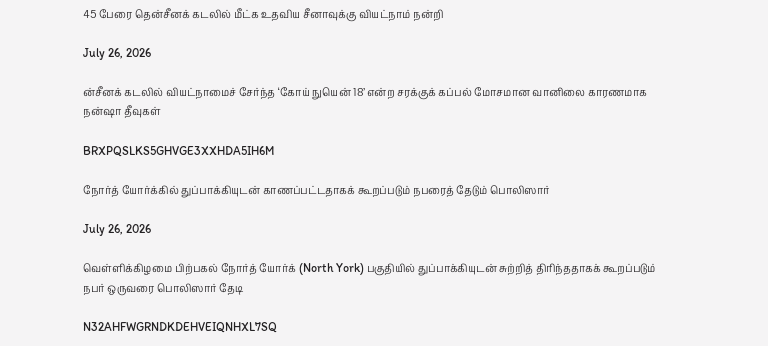45 பேரை தென்சீனக் கடலில் மீட்க உதவிய சீனாவுக்கு வியட்நாம் நன்றி

July 26, 2026

ன்சீனக் கடலில் வியட்நாமைச் சேர்ந்த ‘கோய் நுயென் 18’ என்ற சரக்குக் கப்பல் மோசமான வானிலை காரணமாக நன்ஷா தீவுகள்

BRXPQSLKS5GHVGE3XXHDA5IH6M

நோர்த் யோர்க்கில் துப்பாக்கியுடன் காணப்பட்டதாகக் கூறப்படும் நபரைத் தேடும் பொலிஸார்

July 26, 2026

வெள்ளிக்கிழமை பிற்பகல் நோர்த் யோர்க் (North York) பகுதியில் துப்பாக்கியுடன் சுற்றித் திரிந்ததாகக் கூறப்படும் நபர் ஒருவரை பொலிஸார் தேடி

N32AHFWGRNDKDEHVEIQNHXL7SQ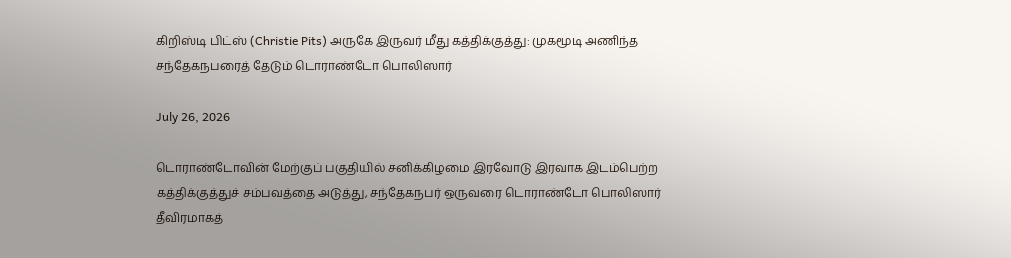கிறிஸ்டி பிட்ஸ் (Christie Pits) அருகே இருவர் மீது கத்திக்குத்து: முகமூடி அணிந்த சந்தேகநபரைத் தேடும் டொராண்டோ பொலிஸார்

July 26, 2026

டொராண்டோவின் மேற்குப் பகுதியில் சனிக்கிழமை இரவோடு இரவாக இடம்பெற்ற கத்திக்குத்துச் சம்பவத்தை அடுத்து, சந்தேகநபர் ஒருவரை டொராண்டோ பொலிஸார் தீவிரமாகத்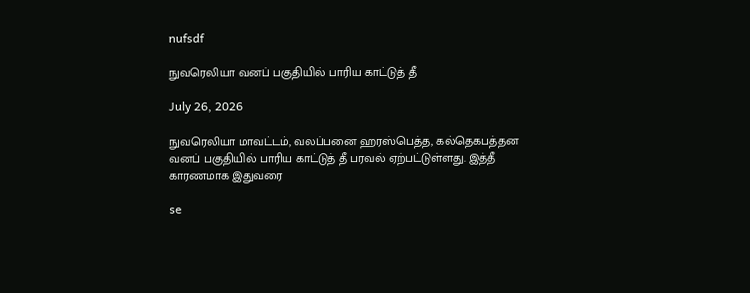nufsdf

நுவரெலியா வனப் பகுதியில் பாரிய காட்டுத் தீ

July 26, 2026

நுவரெலியா மாவட்டம், வலப்பனை ஹரஸ்பெத்த, கல்தெகபத்தன வனப் பகுதியில் பாரிய காட்டுத் தீ பரவல் ஏற்பட்டுள்ளது. இத்தீ காரணமாக இதுவரை

se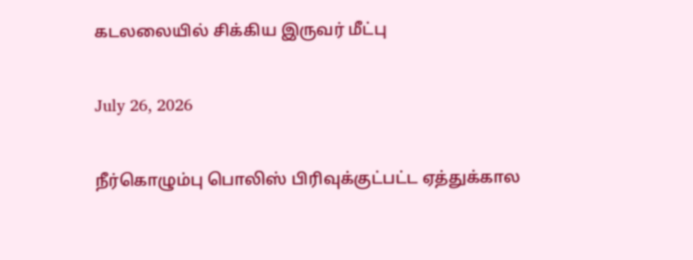கடலலையில் சிக்கிய இருவர் மீட்பு

July 26, 2026

நீர்கொழும்பு பொலிஸ் பிரிவுக்குட்பட்ட ஏத்துக்கால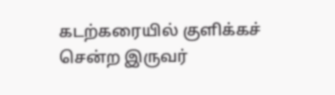கடற்கரையில் குளிக்கச் சென்ற இருவர்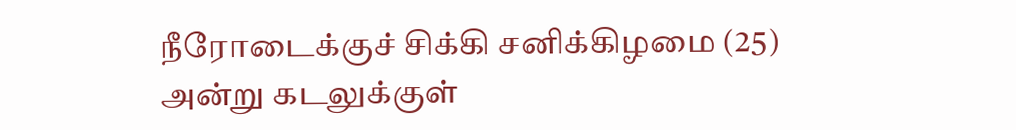நீரோடைக்குச் சிக்கி சனிக்கிழமை (25) அன்று கடலுக்குள்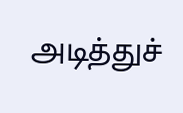அடித்துச்